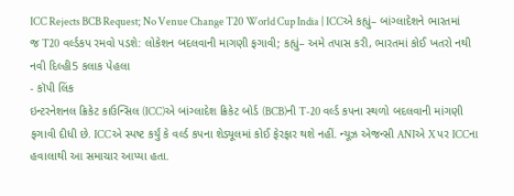ICC Rejects BCB Request; No Venue Change T20 World Cup India | ICCએ કહ્યું– બાંગ્લાદેશને ભારતમાં જ T20 વર્લ્ડકપ રમવો પડશે: લોકેશન બદલવાની માગણી ફગાવી; કહ્યું– અમે તપાસ કરી, ભારતમાં કોઈ ખતરો નથી
નવી દિલ્હી5 કલાક પેહલા
- કૉપી લિંક
ઇન્ટરનેશનલ ક્રિકેટ કાઉન્સિલ (ICC)એ બાંગ્લાદેશ ક્રિકેટ બોર્ડ (BCB)ની T-20 વર્લ્ડ કપના સ્થળો બદલવાની માંગણી ફગાવી દીધી છે. ICCએ સ્પષ્ટ કર્યું કે વર્લ્ડ કપના શેડ્યૂલમાં કોઈ ફેરફાર થશે નહીં. ન્યૂઝ એજન્સી ANIએ X પર ICCના હવાલાથી આ સમાચાર આપ્યા હતા.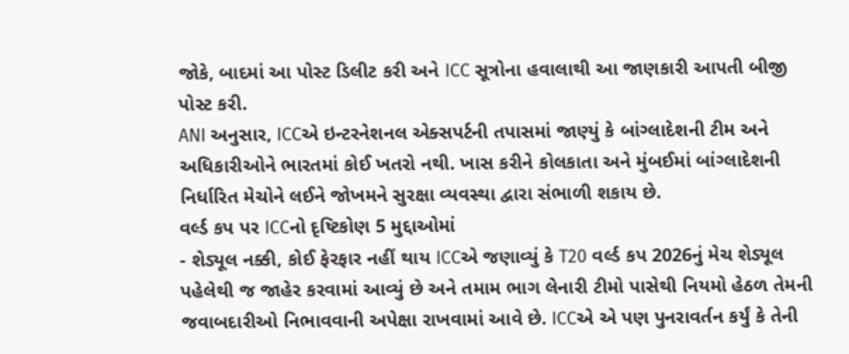જોકે, બાદમાં આ પોસ્ટ ડિલીટ કરી અને ICC સૂત્રોના હવાલાથી આ જાણકારી આપતી બીજી પોસ્ટ કરી.
ANI અનુસાર, ICCએ ઇન્ટરનેશનલ એક્સપર્ટની તપાસમાં જાણ્યું કે બાંગ્લાદેશની ટીમ અને અધિકારીઓને ભારતમાં કોઈ ખતરો નથી. ખાસ કરીને કોલકાતા અને મુંબઈમાં બાંગ્લાદેશની નિર્ધારિત મેચોને લઈને જોખમને સુરક્ષા વ્યવસ્થા દ્વારા સંભાળી શકાય છે.
વર્લ્ડ કપ પર ICCનો દૃષ્ટિકોણ 5 મુદ્દાઓમાં
- શેડ્યૂલ નક્કી, કોઈ ફેરફાર નહીં થાય ICCએ જણાવ્યું કે T20 વર્લ્ડ કપ 2026નું મેચ શેડ્યૂલ પહેલેથી જ જાહેર કરવામાં આવ્યું છે અને તમામ ભાગ લેનારી ટીમો પાસેથી નિયમો હેઠળ તેમની જવાબદારીઓ નિભાવવાની અપેક્ષા રાખવામાં આવે છે. ICCએ એ પણ પુનરાવર્તન કર્યું કે તેની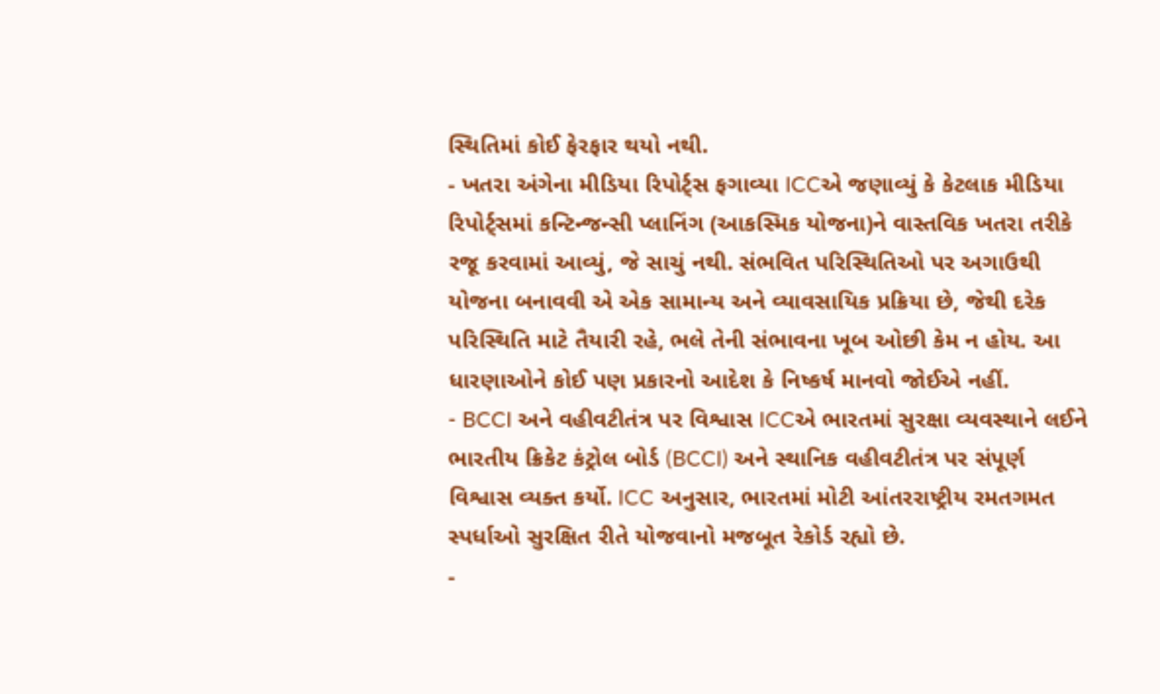સ્થિતિમાં કોઈ ફેરફાર થયો નથી.
- ખતરા અંગેના મીડિયા રિપોર્ટ્સ ફગાવ્યા ICCએ જણાવ્યું કે કેટલાક મીડિયા રિપોર્ટ્સમાં કન્ટિન્જન્સી પ્લાનિંગ (આકસ્મિક યોજના)ને વાસ્તવિક ખતરા તરીકે રજૂ કરવામાં આવ્યું, જે સાચું નથી. સંભવિત પરિસ્થિતિઓ પર અગાઉથી યોજના બનાવવી એ એક સામાન્ય અને વ્યાવસાયિક પ્રક્રિયા છે, જેથી દરેક પરિસ્થિતિ માટે તૈયારી રહે, ભલે તેની સંભાવના ખૂબ ઓછી કેમ ન હોય. આ ધારણાઓને કોઈ પણ પ્રકારનો આદેશ કે નિષ્કર્ષ માનવો જોઈએ નહીં.
- BCCI અને વહીવટીતંત્ર પર વિશ્વાસ ICCએ ભારતમાં સુરક્ષા વ્યવસ્થાને લઈને ભારતીય ક્રિકેટ કંટ્રોલ બોર્ડ (BCCI) અને સ્થાનિક વહીવટીતંત્ર પર સંપૂર્ણ વિશ્વાસ વ્યક્ત કર્યો. ICC અનુસાર, ભારતમાં મોટી આંતરરાષ્ટ્રીય રમતગમત સ્પર્ધાઓ સુરક્ષિત રીતે યોજવાનો મજબૂત રેકોર્ડ રહ્યો છે.
-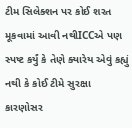ટીમ સિલેક્શન પર કોઈ શરત મૂકવામાં આવી નથીICCએ પણ સ્પષ્ટ કર્યું કે તેણે ક્યારેય એવું કહ્યું નથી કે કોઈ ટીમે સુરક્ષા કારણોસર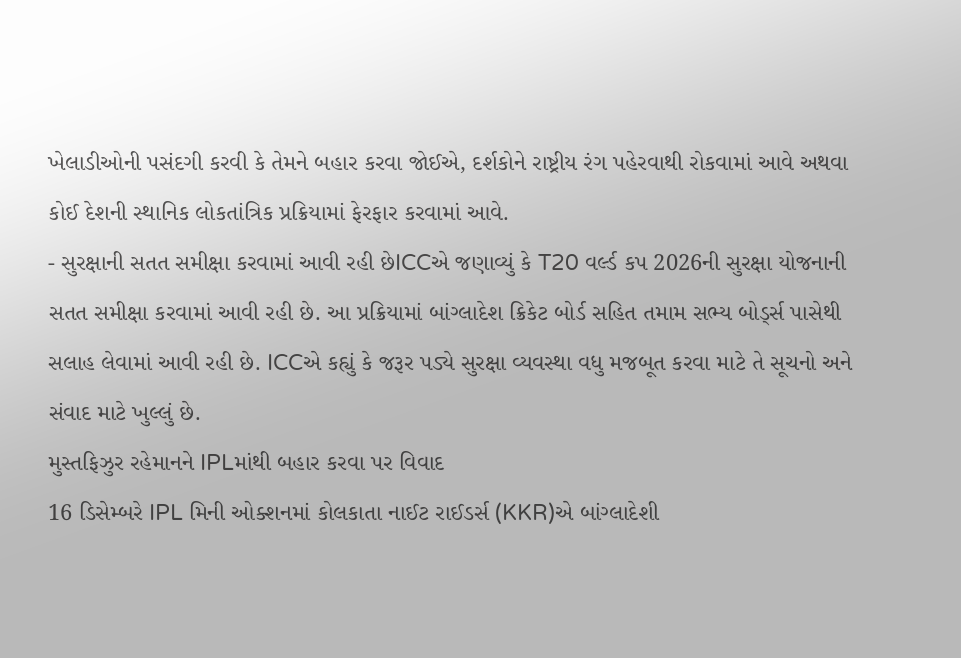ખેલાડીઓની પસંદગી કરવી કે તેમને બહાર કરવા જોઈએ, દર્શકોને રાષ્ટ્રીય રંગ પહેરવાથી રોકવામાં આવે અથવા કોઈ દેશની સ્થાનિક લોકતાંત્રિક પ્રક્રિયામાં ફેરફાર કરવામાં આવે.
- સુરક્ષાની સતત સમીક્ષા કરવામાં આવી રહી છેICCએ જણાવ્યું કે T20 વર્લ્ડ કપ 2026ની સુરક્ષા યોજનાની સતત સમીક્ષા કરવામાં આવી રહી છે. આ પ્રક્રિયામાં બાંગ્લાદેશ ક્રિકેટ બોર્ડ સહિત તમામ સભ્ય બોર્ડ્સ પાસેથી સલાહ લેવામાં આવી રહી છે. ICCએ કહ્યું કે જરૂર પડ્યે સુરક્ષા વ્યવસ્થા વધુ મજબૂત કરવા માટે તે સૂચનો અને સંવાદ માટે ખુલ્લું છે.
મુસ્તફિઝુર રહેમાનને IPLમાંથી બહાર કરવા પર વિવાદ
16 ડિસેમ્બરે IPL મિની ઓક્શનમાં કોલકાતા નાઈટ રાઈડર્સ (KKR)એ બાંગ્લાદેશી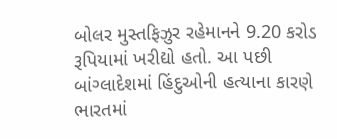બોલર મુસ્તફિઝુર રહેમાનને 9.20 કરોડ રૂપિયામાં ખરીદ્યો હતો. આ પછી બાંગ્લાદેશમાં હિંદુઓની હત્યાના કારણે ભારતમાં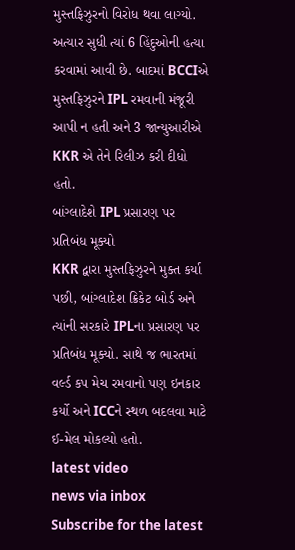મુસ્તફિઝુરનો વિરોધ થવા લાગ્યો. અત્યાર સુધી ત્યાં 6 હિંદુઓની હત્યા કરવામાં આવી છે. બાદમાં BCCIએ મુસ્તફિઝુરને IPL રમવાની મંજૂરી આપી ન હતી અને 3 જાન્યુઆરીએ KKR એ તેને રિલીઝ કરી દીધો હતો.
બાંગ્લાદેશે IPL પ્રસારણ પર પ્રતિબંધ મૂક્યો
KKR દ્વારા મુસ્તફિઝુરને મુક્ત કર્યા પછી, બાંગ્લાદેશ ક્રિકેટ બોર્ડ અને ત્યાંની સરકારે IPLના પ્રસારણ પર પ્રતિબંધ મૂક્યો. સાથે જ ભારતમાં વર્લ્ડ કપ મેચ રમવાનો પણ ઇનકાર કર્યો અને ICCને સ્થળ બદલવા માટે ઈ-મેલ મોકલ્યો હતો.
latest video
news via inbox
Subscribe for the latest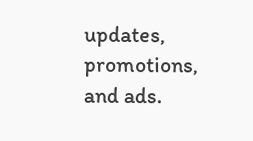updates, promotions, and ads.